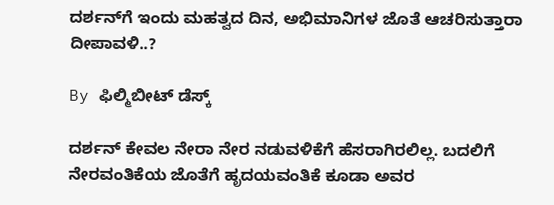ದರ್ಶನ್‌ಗೆ ಇಂದು ಮಹತ್ವದ ದಿನ, ಅಭಿಮಾನಿಗಳ ಜೊತೆ ಆಚರಿಸುತ್ತಾರಾ ದೀಪಾವಳಿ..?

By ಫಿಲ್ಮಿಬೀಟ್ ಡೆಸ್ಕ್

ದರ್ಶನ್ ಕೇವಲ ನೇರಾ ನೇರ ನಡುವಳಿಕೆಗೆ ಹೆಸರಾಗಿರಲಿಲ್ಲ. ಬದಲಿಗೆ ನೇರವಂತಿಕೆಯ ಜೊತೆಗೆ ಹೃದಯವಂತಿಕೆ ಕೂಡಾ ಅವರ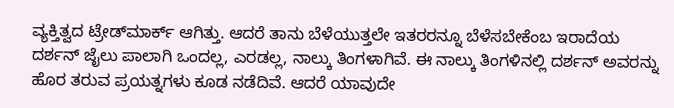ವ್ಯಕ್ತಿತ್ವದ ಟ್ರೇಡ್‌ಮಾರ್ಕ್ ಆಗಿತ್ತು. ಆದರೆ ತಾನು ಬೆಳೆಯುತ್ತಲೇ ಇತರರನ್ನೂ ಬೆಳೆಸಬೇಕೆಂಬ ಇರಾದೆಯ ದರ್ಶನ್‌ ಜೈಲು ಪಾಲಾಗಿ ಒಂದಲ್ಲ, ಎರಡಲ್ಲ, ನಾಲ್ಕು ತಿಂಗಳಾಗಿವೆ. ಈ ನಾಲ್ಕು ತಿಂಗಳಿನಲ್ಲಿ ದರ್ಶನ್ ಅವರನ್ನು ಹೊರ ತರುವ ಪ್ರಯತ್ನಗಳು ಕೂಡ ನಡೆದಿವೆ. ಆದರೆ ಯಾವುದೇ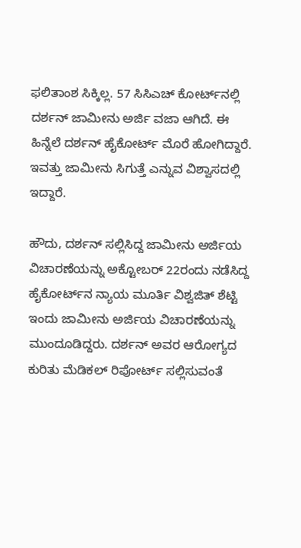ಫಲಿತಾಂಶ ಸಿಕ್ಕಿಲ್ಲ. 57 ಸಿಸಿಎಚ್ ಕೋರ್ಟ್‌ನಲ್ಲಿ ದರ್ಶನ್ ಜಾಮೀನು ಅರ್ಜಿ ವಜಾ ಆಗಿದೆ. ಈ ಹಿನ್ನೆಲೆ ದರ್ಶನ್ ಹೈಕೋರ್ಟ್ ಮೊರೆ ಹೋಗಿದ್ದಾರೆ. ಇವತ್ತು ಜಾಮೀನು ಸಿಗುತ್ತೆ ಎನ್ನುವ ವಿಶ್ವಾಸದಲ್ಲಿ ಇದ್ದಾರೆ.

ಹೌದು, ದರ್ಶನ್ ಸಲ್ಲಿಸಿದ್ದ ಜಾಮೀನು ಅರ್ಜಿಯ ವಿಚಾರಣೆಯನ್ನು ಅಕ್ಟೋಬರ್ 22ರಂದು ನಡೆಸಿದ್ದ ಹೈಕೋರ್ಟ್‌ನ ನ್ಯಾಯ ಮೂರ್ತಿ ವಿಶ್ವಜಿತ್ ಶೆಟ್ಟಿ ಇಂದು ಜಾಮೀನು ಅರ್ಜಿಯ ವಿಚಾರಣೆಯನ್ನು ಮುಂದೂಡಿದ್ದರು. ದರ್ಶನ್ ಅವರ ಆರೋಗ್ಯದ ಕುರಿತು ಮೆಡಿಕಲ್ ರಿಪೋರ್ಟ್ ಸಲ್ಲಿಸುವಂತೆ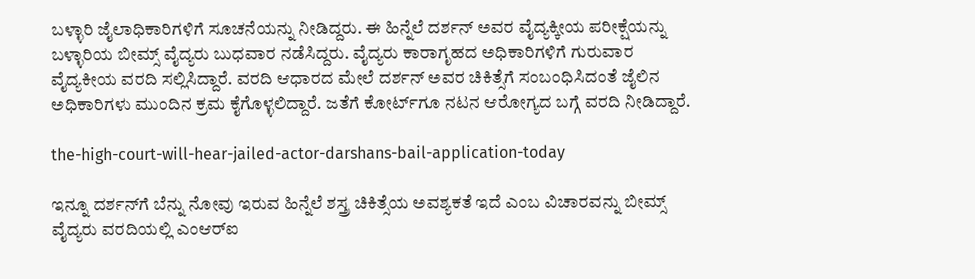ಬಳ್ಳಾರಿ ಜೈಲಾಧಿಕಾರಿಗಳಿಗೆ ಸೂಚನೆಯನ್ನು ನೀಡಿದ್ದರು. ಈ ಹಿನ್ನೆಲೆ ದರ್ಶನ್‌ ಅವರ ವೈದ್ಯಕ್ಕೀಯ ಪರೀಕ್ಷೆಯನ್ನು ಬಳ್ಳಾರಿಯ ಬೀಮ್ಸ್‌ ವೈದ್ಯರು ಬುಧವಾರ ನಡೆಸಿದ್ದರು. ವೈದ್ಯರು ಕಾರಾಗೃಹದ ಅಧಿಕಾರಿಗಳಿಗೆ ಗುರುವಾರ ವೈದ್ಯಕೀಯ ವರದಿ ಸಲ್ಲಿಸಿದ್ದಾರೆ. ವರದಿ ಆಧಾರದ ಮೇಲೆ ದರ್ಶನ್‌ ಅವರ ಚಿಕಿತ್ಸೆಗೆ ಸಂಬಂಧಿಸಿದಂತೆ ಜೈಲಿನ ಅಧಿಕಾರಿಗಳು ಮುಂದಿನ ಕ್ರಮ ಕೈಗೊಳ್ಳಲಿದ್ದಾರೆ. ಜತೆಗೆ ಕೋರ್ಟ್‌ಗೂ ನಟನ ಆರೋಗ್ಯದ ಬಗ್ಗೆ ವರದಿ ನೀಡಿದ್ದಾರೆ.

the-high-court-will-hear-jailed-actor-darshans-bail-application-today

ಇನ್ನೂ ದರ್ಶನ್‌ಗೆ ಬೆನ್ನು ನೋವು ಇರುವ ಹಿನ್ನೆಲೆ ಶಸ್ತ್ರ ಚಿಕಿತ್ಸೆಯ ಅವಶ್ಯಕತೆ ಇದೆ ಎಂಬ ವಿಚಾರವನ್ನು ಬೀಮ್ಸ್ ವೈದ್ಯರು ವರದಿಯಲ್ಲಿ ಎಂಆರ್‌ಐ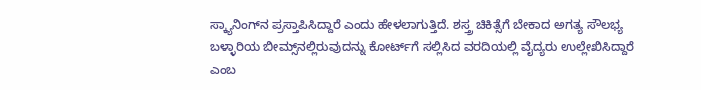ಸ್ಕ್ಯಾನಿಂಗ್‌ನ ಪ್ರಸ್ತಾಪಿಸಿದ್ದಾರೆ ಎಂದು ಹೇಳಲಾಗುತ್ತಿದೆ. ಶಸ್ತ್ರ ಚಿಕಿತ್ಸೆಗೆ ಬೇಕಾದ ಅಗತ್ಯ ಸೌಲಭ್ಯ ಬಳ್ಳಾರಿಯ ಬೀಮ್ಸ್‌ನಲ್ಲಿರುವುದನ್ನು ಕೋರ್ಟ್‌ಗೆ ಸಲ್ಲಿಸಿದ ವರದಿಯಲ್ಲಿ ವೈದ್ಯರು ಉಲ್ಲೇಖಿಸಿದ್ದಾರೆ ಎಂಬ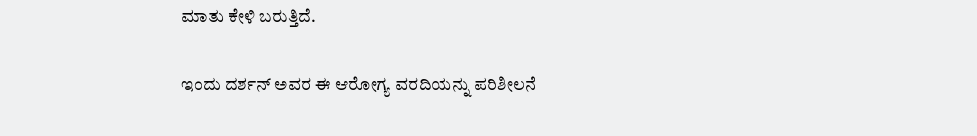ಮಾತು ಕೇಳಿ ಬರುತ್ತಿದೆ.

ಇಂದು ದರ್ಶನ್ ಅವರ ಈ ಆರೋಗ್ಯ ವರದಿಯನ್ನು ಪರಿಶೀಲನೆ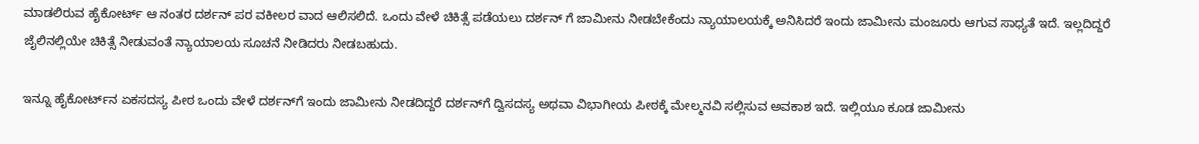ಮಾಡಲಿರುವ ಹೈಕೋರ್ಟ್ ಆ ನಂತರ ದರ್ಶನ್ ಪರ ವಕೀಲರ ವಾದ ಆಲಿಸಲಿದೆ. ಒಂದು ವೇಳೆ ಚಿಕಿತ್ಸೆ ಪಡೆಯಲು ದರ್ಶನ್ ಗೆ ಜಾಮೀನು ನೀಡಬೇಕೆಂದು ನ್ಯಾಯಾಲಯಕ್ಕೆ ಅನಿಸಿದರೆ ಇಂದು ಜಾಮೀನು ಮಂಜೂರು ಆಗುವ ಸಾಧ್ಯತೆ ಇದೆ. ಇಲ್ಲದಿದ್ದರೆ ಜೈಲಿನಲ್ಲಿಯೇ ಚಿಕಿತ್ಸೆ ನೀಡುವಂತೆ ನ್ಯಾಯಾಲಯ ಸೂಚನೆ ನೀಡಿದರು ನೀಡಬಹುದು.

ಇನ್ನೂ ಹೈಕೋರ್ಟ್‌ನ ಏಕಸದಸ್ಯ ಪೀಠ ಒಂದು ವೇಳೆ ದರ್ಶನ್‌ಗೆ ಇಂದು ಜಾಮೀನು ನೀಡದಿದ್ದರೆ ದರ್ಶನ್‌ಗೆ ದ್ವಿಸದಸ್ಯ ಅಥವಾ ವಿಭಾಗೀಯ ಪೀಠಕ್ಕೆ ಮೇಲ್ಮನವಿ ಸಲ್ಲಿಸುವ ಅವಕಾಶ ಇದೆ. ಇಲ್ಲಿಯೂ ಕೂಡ ಜಾಮೀನು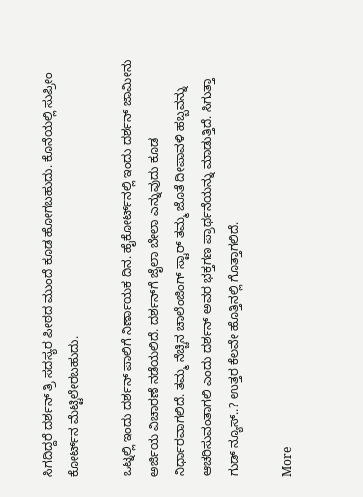ಸಿಗದಿದ್ದರೆ ದರ್ಶನ್ ತ್ರಿ ಸದಸ್ಯರ ಪೀಠದ ಮುಂದೆ ಕೂಡ ಹೋಗಬಹುದು. ಕೊನೆಯಲ್ಲಿ ಸುಪ್ರೀಂ ಕೋರ್ಟ್‌ನ ಮೆಟ್ಟಿಲೇರಬಹುದು.

ಒಟ್ನಲ್ಲಿ ಇಂದು ದರ್ಶನ್ ಪಾಲಿಗೆ ನಿರ್ಣಾಯಕ ದಿನ. ಹೈಕೋರ್ಟ್‌ನಲ್ಲಿ ಇಂದು ದರ್ಶನ್ ಜಾಮೀನು ಅರ್ಜಿಯ ವಿಚಾರಣೆ ನಡೆಯಲಿದೆ. ದರ್ಶನ್‌ಗೆ ಜೈಲಾ ಬೇಲಾ ಎನ್ನುವುದು ಕೂಡ ನಿರ್ಧಾರವಾಗಲಿದೆ. ತಮ್ಮ ನೆಚ್ಚಿನ ಚಾಲೆಂಜಿಂಗ್ ಸ್ಟಾರ್ ತಮ್ಮ ಜೊತೆ ದೀಪಾವಳಿ ಹಬ್ಬವನ್ನು ಆಚರಿಸುವಂತಾಗಲಿ ಎಂದು ದರ್ಶನ್ ಅವರ ಭಕ್ತಗಣ ಪ್ರಾರ್ಥನೆಯನ್ನು ಮಾಡುತ್ತಿದೆ. ಸಿಗುತ್ತಾ ಗುಡ್ ನ್ಯೂಸ್..? ಉತ್ತರ ಕೆಲವೇ ಹೊತ್ತಿನಲ್ಲಿ ಗೊತ್ತಾಗಲಿದೆ.

More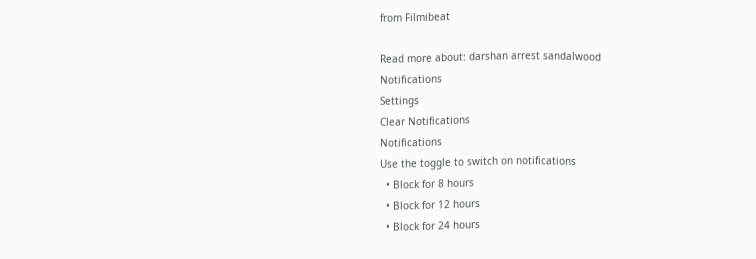from Filmibeat

Read more about: darshan arrest sandalwood
Notifications
Settings
Clear Notifications
Notifications
Use the toggle to switch on notifications
  • Block for 8 hours
  • Block for 12 hours
  • Block for 24 hours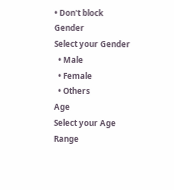• Don't block
Gender
Select your Gender
  • Male
  • Female
  • Others
Age
Select your Age Range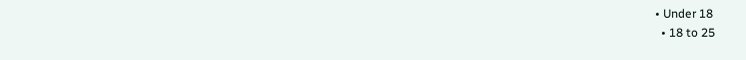• Under 18
  • 18 to 25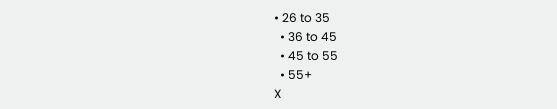• 26 to 35
  • 36 to 45
  • 45 to 55
  • 55+
X